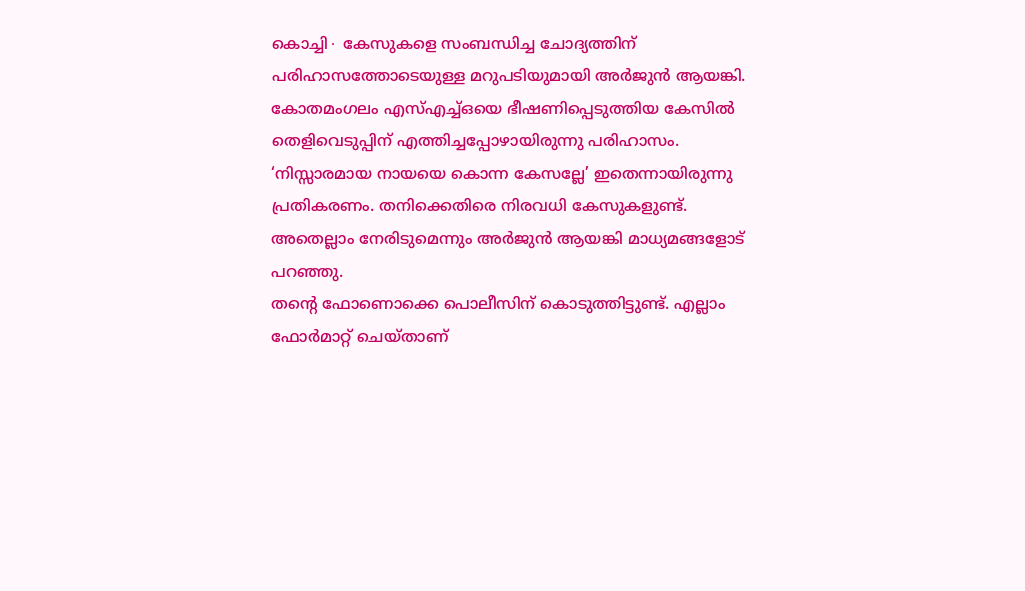കൊച്ചി∙ കേസുകളെ സംബന്ധിച്ച ചോദ്യത്തിന് പരിഹാസത്തോടെയുള്ള മറുപടിയുമായി അർജുൻ ആയങ്കി. കോതമംഗലം എസ്എച്ച്ഒയെ ഭീഷണിപ്പെടുത്തിയ കേസിൽ തെളിവെടുപ്പിന് എത്തിച്ചപ്പോഴായിരുന്നു പരിഹാസം. ‘നിസ്സാരമായ നായയെ കൊന്ന കേസല്ലേ’ ഇതെന്നായിരുന്നു പ്രതികരണം. തനിക്കെതിരെ നിരവധി കേസുകളുണ്ട്. അതെല്ലാം നേരിടുമെന്നും അർജുൻ ആയങ്കി മാധ്യമങ്ങളോട് പറഞ്ഞു.
തന്റെ ഫോണൊക്കെ പൊലീസിന് കൊടുത്തിട്ടുണ്ട്. എല്ലാം ഫോർമാറ്റ് ചെയ്താണ്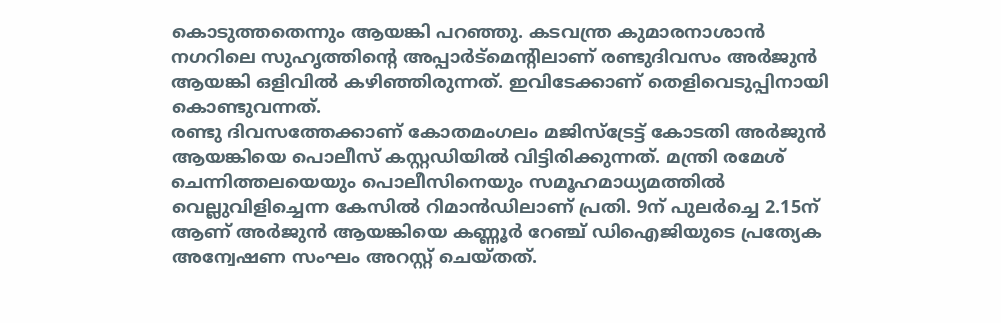കൊടുത്തതെന്നും ആയങ്കി പറഞ്ഞു. കടവന്ത്ര കുമാരനാശാൻ നഗറിലെ സുഹൃത്തിന്റെ അപ്പാർട്മെന്റിലാണ് രണ്ടുദിവസം അർജുൻ ആയങ്കി ഒളിവിൽ കഴിഞ്ഞിരുന്നത്. ഇവിടേക്കാണ് തെളിവെടുപ്പിനായി കൊണ്ടുവന്നത്.
രണ്ടു ദിവസത്തേക്കാണ് കോതമംഗലം മജിസ്ട്രേട്ട് കോടതി അർജുൻ ആയങ്കിയെ പൊലീസ് കസ്റ്റഡിയിൽ വിട്ടിരിക്കുന്നത്. മന്ത്രി രമേശ് ചെന്നിത്തലയെയും പൊലീസിനെയും സമൂഹമാധ്യമത്തിൽ വെല്ലുവിളിച്ചെന്ന കേസിൽ റിമാൻഡിലാണ് പ്രതി. 9ന് പുലർച്ചെ 2.15ന് ആണ് അർജുൻ ആയങ്കിയെ കണ്ണൂർ റേഞ്ച് ഡിഐജിയുടെ പ്രത്യേക അന്വേഷണ സംഘം അറസ്റ്റ് ചെയ്തത്.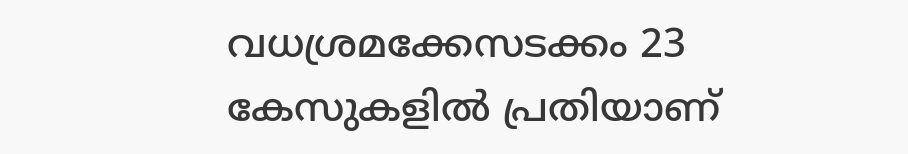വധശ്രമക്കേസടക്കം 23 കേസുകളിൽ പ്രതിയാണ്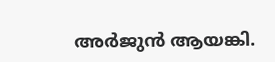അർജുൻ ആയങ്കി.